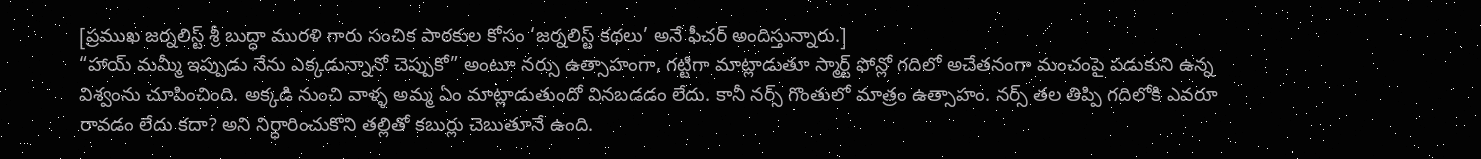[ప్రముఖ జర్నలిస్ట్ శ్రీ బుద్ధా మురళి గారు సంచిక పాఠకుల కోసం ‘జర్నలిస్ట్ కథలు’ అనే ఫీచర్ అందిస్తున్నారు.]
“హాయ్ మమ్మీ ఇప్పుడు నేను ఎక్కడున్నానో చెప్పుకో” అంటూ నర్సు ఉత్సాహంగా, గట్టిగా మాట్లాడుతూ స్మార్ట్ ఫోన్లో గదిలో అచేతనంగా మంచంపై పడుకుని ఉన్న విశ్వంను చూపించింది. అక్కడి నుంచి వాళ్ళ అమ్మ ఏం మాట్లాడుతుందో వినబడడం లేదు. కానీ నర్స్ గొంతులో మాత్రం ఉత్సాహం. నర్స్ తల తిప్పి గదిలోకి ఎవరూ రావడం లేదు కదా? అని నిర్ధారించుకొని తల్లితో కబుర్లు చెబుతూనే ఉంది.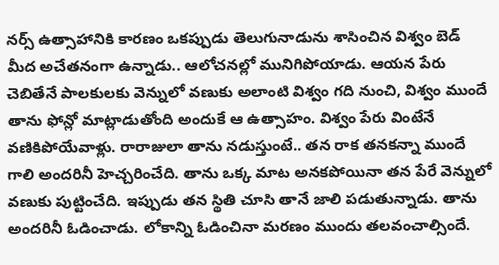నర్స్ ఉత్సాహానికి కారణం ఒకప్పుడు తెలుగునాడును శాసించిన విశ్వం బెడ్ మీద అచేతనంగా ఉన్నాడు.. ఆలోచనల్లో మునిగిపోయాడు. ఆయన పేరు చెబితేనే పాలకులకు వెన్నులో వణుకు అలాంటి విశ్వం గది నుంచి, విశ్వం ముందే తాను ఫోన్లో మాట్లాడుతోంది అందుకే ఆ ఉత్సాహం. విశ్వం పేరు వింటేనే వణికిపోయేవాళ్లు. రారాజులా తాను నడుస్తుంటే.. తన రాక తనకన్నా ముందే గాలి అందరినీ హెచ్చరించేది. తాను ఒక్క మాట అనకపోయినా తన పేరే వెన్నులో వణుకు పుట్టించేది. ఇప్పుడు తన స్థితి చూసి తానే జాలి పడుతున్నాడు. తాను అందరినీ ఓడించాడు. లోకాన్ని ఓడించినా మరణం ముందు తలవంచాల్సిందే.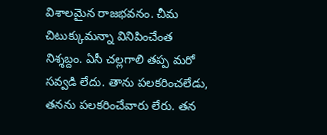విశాలమైన రాజభవనం. చీమ చిటుక్కుమన్నా వినిపించేంత నిశ్శబ్దం. ఏసీ చల్లగాలి తప్ప మరో సవ్వడి లేదు. తాను పలకరించలేడు, తనను పలకరించేవారు లేరు. తన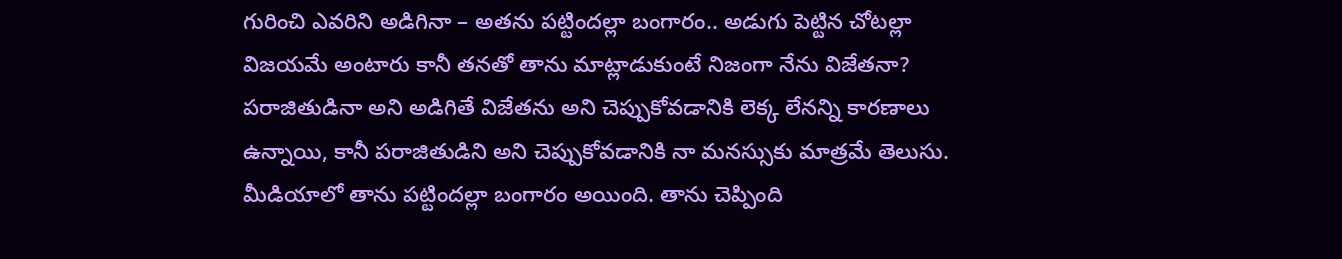గురించి ఎవరిని అడిగినా – అతను పట్టిందల్లా బంగారం.. అడుగు పెట్టిన చోటల్లా విజయమే అంటారు కానీ తనతో తాను మాట్లాడుకుంటే నిజంగా నేను విజేతనా? పరాజితుడినా అని అడిగితే విజేతను అని చెప్పుకోవడానికి లెక్క లేనన్ని కారణాలు ఉన్నాయి, కానీ పరాజితుడిని అని చెప్పుకోవడానికి నా మనస్సుకు మాత్రమే తెలుసు. మీడియాలో తాను పట్టిందల్లా బంగారం అయింది. తాను చెప్పింది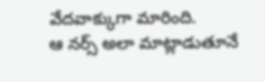వేదవాక్కుగా మారింది.
ఆ నర్స్ అలా మాట్లాడుతూనే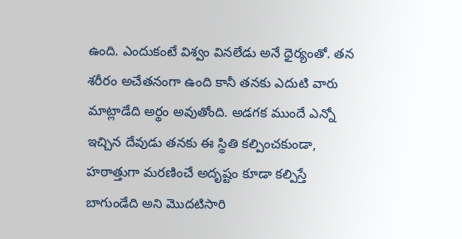ఉంది. ఎందుకంటే విశ్వం వినలేడు అనే ధైర్యంతో. తన శరీరం అచేతనంగా ఉంది కానీ తనకు ఎదుటి వారు మాట్లాడేది అర్థం అవుతోంది. అడగక ముందే ఎన్నో ఇచ్చిన దేవుడు తనకు ఈ స్థితి కల్పించకుండా, హఠాత్తుగా మరణించే అదృష్టం కూడా కల్పిస్తే బాగుండేది అని మొదటిసారి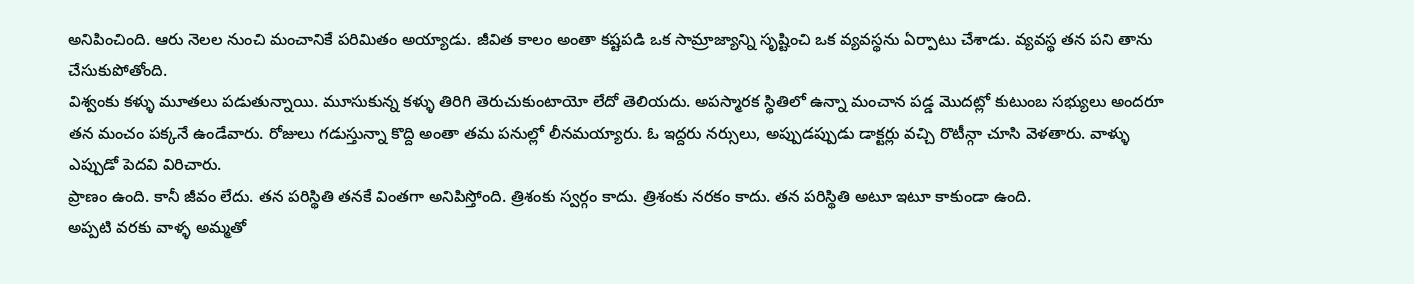అనిపించింది. ఆరు నెలల నుంచి మంచానికే పరిమితం అయ్యాడు. జీవిత కాలం అంతా కష్టపడి ఒక సామ్రాజ్యాన్ని సృష్టించి ఒక వ్యవస్థను ఏర్పాటు చేశాడు. వ్యవస్థ తన పని తాను చేసుకుపోతోంది.
విశ్వంకు కళ్ళు మూతలు పడుతున్నాయి. మూసుకున్న కళ్ళు తిరిగి తెరుచుకుంటాయో లేదో తెలియదు. అపస్మారక స్థితిలో ఉన్నా మంచాన పడ్డ మొదట్లో కుటుంబ సభ్యులు అందరూ తన మంచం పక్కనే ఉండేవారు. రోజులు గడుస్తున్నా కొద్ది అంతా తమ పనుల్లో లీనమయ్యారు. ఓ ఇద్దరు నర్సులు, అప్పుడప్పుడు డాక్టర్లు వచ్చి రొటీన్గా చూసి వెళతారు. వాళ్ళు ఎప్పుడో పెదవి విరిచారు.
ప్రాణం ఉంది. కానీ జీవం లేదు. తన పరిస్థితి తనకే వింతగా అనిపిస్తోంది. త్రిశంకు స్వర్గం కాదు. త్రిశంకు నరకం కాదు. తన పరిస్థితి అటూ ఇటూ కాకుండా ఉంది.
అప్పటి వరకు వాళ్ళ అమ్మతో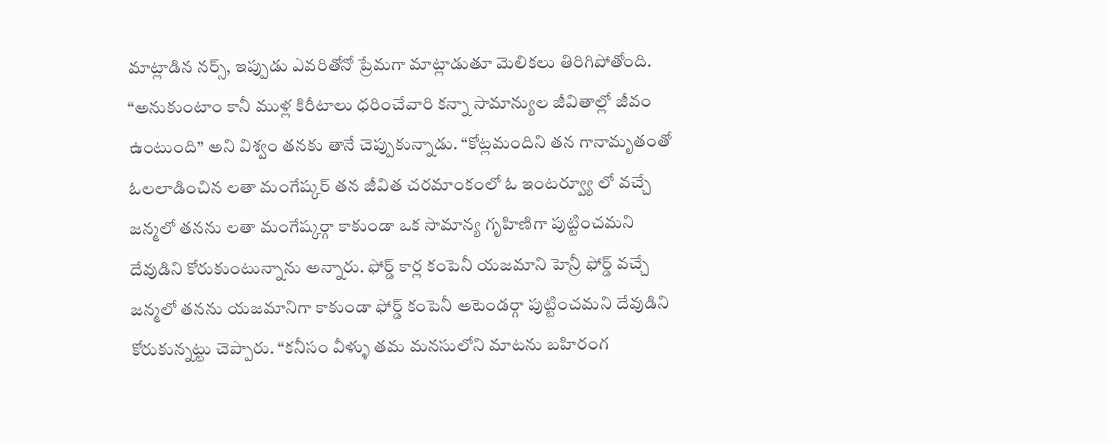మాట్లాడిన నర్స్, ఇప్పుడు ఎవరితోనో ప్రేమగా మాట్లాడుతూ మెలికలు తిరిగిపోతోంది. “అనుకుంటాం కానీ ముళ్ల కిరీటాలు ధరించేవారి కన్నా సామాన్యుల జీవితాల్లో జీవం ఉంటుంది” అని విశ్వం తనకు తానే చెప్పుకున్నాడు. “కోట్లమందిని తన గానామృతంతో ఓలలాడించిన లతా మంగేష్కర్ తన జీవిత చరమాంకంలో ఓ ఇంటర్వ్యూ లో వచ్చే జన్మలో తనను లతా మంగేష్కర్గా కాకుండా ఒక సామాన్య గృహిణిగా పుట్టించమని దేవుడిని కోరుకుంటున్నాను అన్నారు. ఫోర్డ్ కార్ల కంపెనీ యజమాని హెన్రీ ఫోర్డ్ వచ్చే జన్మలో తనను యజమానిగా కాకుండా ఫోర్డ్ కంపెనీ అటెండర్గా పుట్టించమని దేవుడిని కోరుకున్నట్టు చెప్పారు. “కనీసం వీళ్ళు తమ మనసులోని మాటను బహిరంగ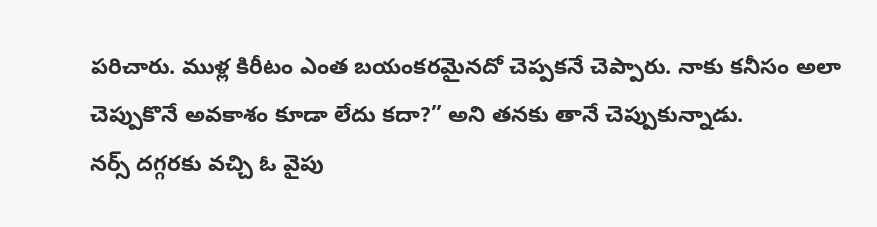పరిచారు. ముళ్ల కిరీటం ఎంత బయంకరమైనదో చెప్పకనే చెప్పారు. నాకు కనీసం అలా చెప్పుకొనే అవకాశం కూడా లేదు కదా?” అని తనకు తానే చెప్పుకున్నాడు.
నర్స్ దగ్గరకు వచ్చి ఓ వైపు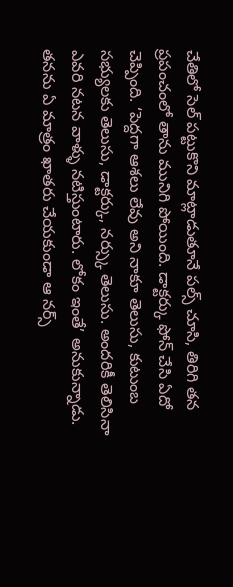చేతిలో సెల్ పట్టుకొని మాట్లాడుతూనే పల్స్ చూసి, తిరిగి తన ప్రపంచంలో తాను మునిగి పోయింది. డాక్టర్కు ఫోన్ చేసి ఏదో చెప్పింది. ‘పెద్దగా ఆశలు లేవు అని నాకూ తెలుసు, కుటుంబ సభ్యులకు తెలుసు, డాక్టర్కు, నర్స్కు తెలుసు. అందరికీ తెలిసినా ఎవరి నటన వాళ్ళు నటిస్తుంటారు. లోకం ఇంతే’ అనుకున్నాడు.
తనను ఏ మాత్రం ఖాతరు చేయకుండా ఆ నర్స్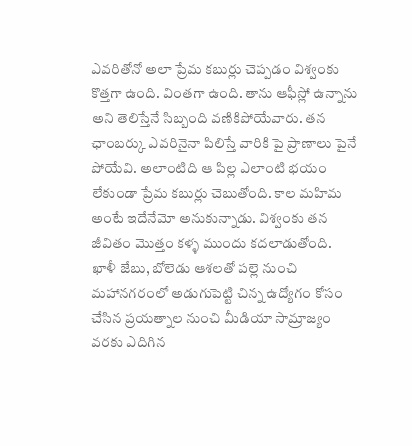ఎవరితోనో అలా ప్రేమ కబుర్లు చెప్పడం విశ్వంకు కొత్తగా ఉంది. వింతగా ఉంది. తాను ఆఫీస్లో ఉన్నాను అని తెలిస్తేనే సిబ్బంది వణికిపోయేవారు. తన ఛాంబర్కు ఎవరినైనా పిలిస్తే వారికి పై ప్రాణాలు పైనే పోయేవి. అలాంటిది ఆ పిల్ల ఎలాంటి భయం లేకుండా ప్రేమ కబుర్లు చెబుతోంది. కాల మహిమ అంటే ఇదేనేమో అనుకున్నాడు. విశ్వంకు తన జీవితం మొత్తం కళ్ళ ముందు కదలాడుతోంది. ఖాళీ జేబు, బోలెడు ఆశలతో పల్లె నుంచి మహానగరంలో అడుగుపెట్టి చిన్న ఉద్యోగం కోసం చేసిన ప్రయత్నాల నుంచి మీడియా సామ్రాజ్యం వరకు ఎదిగిన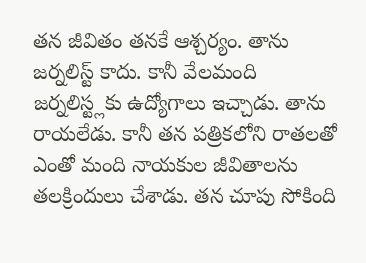తన జీవితం తనకే ఆశ్చర్యం. తాను జర్నలిస్ట్ కాదు. కానీ వేలమంది జర్నలిస్ట్లకు ఉద్యోగాలు ఇచ్చాడు. తాను రాయలేడు. కానీ తన పత్రికలోని రాతలతో ఎంతో మంది నాయకుల జీవితాలను తలక్రిందులు చేశాడు. తన చూపు సోకింది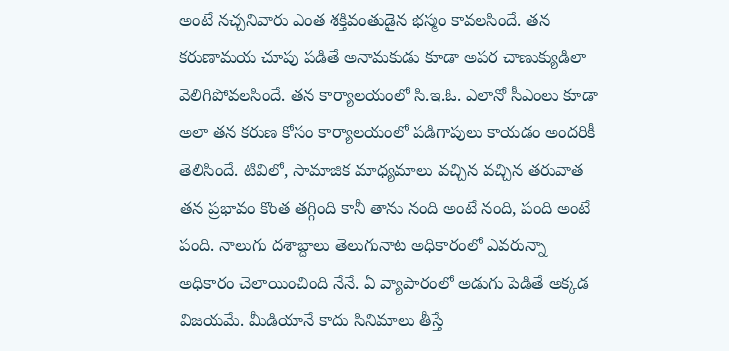అంటే నచ్చనివారు ఎంత శక్తివంతుడైన భస్మం కావలసిందే. తన కరుణామయ చూపు పడితే అనామకుడు కూడా అపర చాణుక్యుడిలా వెలిగిపోవలసిందే. తన కార్యాలయంలో సి.ఇ.ఓ. ఎలానో సీఎంలు కూడా అలా తన కరుణ కోసం కార్యాలయంలో పడిగాపులు కాయడం అందరికీ తెలిసిందే. టివిలో, సామాజిక మాధ్యమాలు వచ్చిన వచ్చిన తరువాత తన ప్రభావం కొంత తగ్గింది కానీ తాను నంది అంటే నంది, పంది అంటే పంది. నాలుగు దశాబ్దాలు తెలుగునాట అధికారంలో ఎవరున్నా అధికారం చెలాయించింది నేనే. ఏ వ్యాపారంలో అడుగు పెడితే అక్కడ విజయమే. మీడియానే కాదు సినిమాలు తీస్తే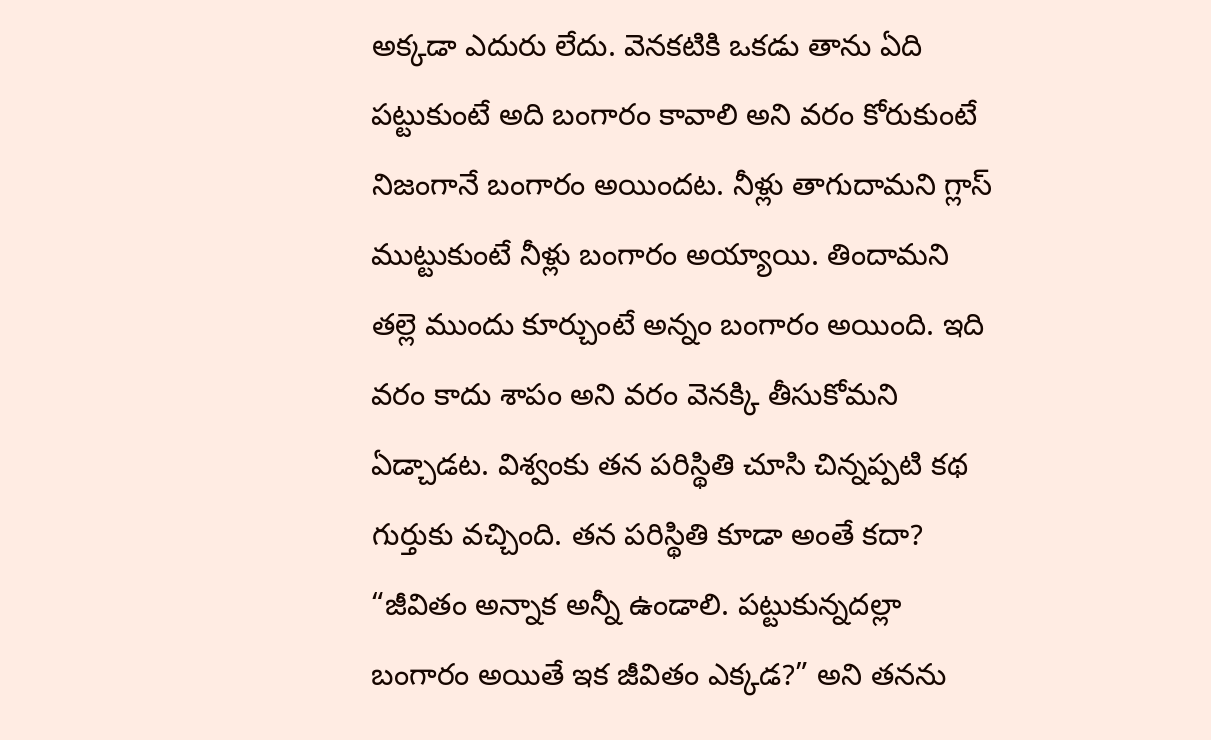అక్కడా ఎదురు లేదు. వెనకటికి ఒకడు తాను ఏది పట్టుకుంటే అది బంగారం కావాలి అని వరం కోరుకుంటే నిజంగానే బంగారం అయిందట. నీళ్లు తాగుదామని గ్లాస్ ముట్టుకుంటే నీళ్లు బంగారం అయ్యాయి. తిందామని తల్లె ముందు కూర్చుంటే అన్నం బంగారం అయింది. ఇది వరం కాదు శాపం అని వరం వెనక్కి తీసుకోమని ఏడ్చాడట. విశ్వంకు తన పరిస్థితి చూసి చిన్నప్పటి కథ గుర్తుకు వచ్చింది. తన పరిస్థితి కూడా అంతే కదా? “జీవితం అన్నాక అన్నీ ఉండాలి. పట్టుకున్నదల్లా బంగారం అయితే ఇక జీవితం ఎక్కడ?” అని తనను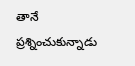తానే ప్రశ్నించుకున్నాడు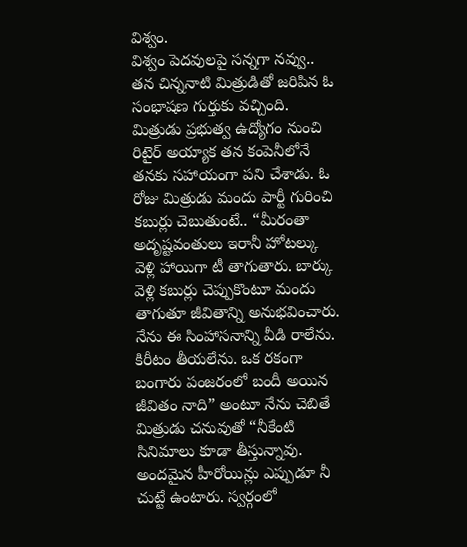విశ్వం.
విశ్వం పెదవులపై సన్నగా నవ్వు.. తన చిన్ననాటి మిత్రుడితో జరిపిన ఓ సంభాషణ గుర్తుకు వచ్చింది. మిత్రుడు ప్రభుత్వ ఉద్యోగం నుంచి రిటైర్ అయ్యాక తన కంపెనీలోనే తనకు సహాయంగా పని చేశాడు. ఓ రోజు మిత్రుడు మందు పార్టీ గురించి కబుర్లు చెబుతుంటే.. “మీరంతా అదృష్టవంతులు ఇరానీ హోటల్కు వెళ్లి హాయిగా టీ తాగుతారు. బార్కు వెళ్లి కబుర్లు చెప్పుకొంటూ మందు తాగుతూ జీవితాన్ని అనుభవించారు. నేను ఈ సింహాసనాన్ని వీడి రాలేను. కిరీటం తీయలేను. ఒక రకంగా బంగారు పంజరంలో బందీ అయిన జీవితం నాది” అంటూ నేను చెబితే మిత్రుడు చనువుతో “నీకేంటి సినిమాలు కూడా తీస్తున్నావు. అందమైన హీరోయిన్లు ఎప్పుడూ నీ చుట్టే ఉంటారు. స్వర్గంలో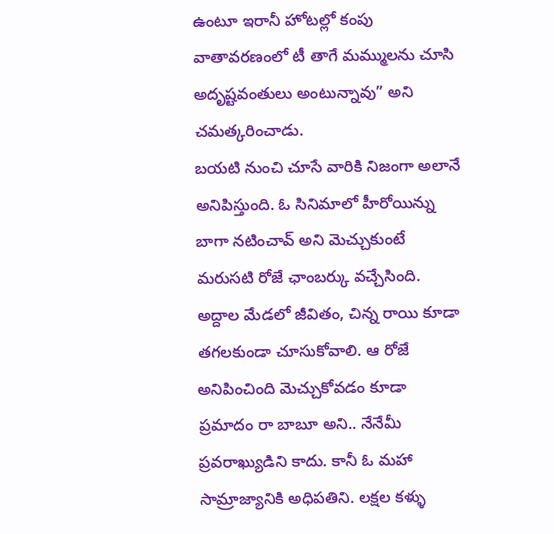ఉంటూ ఇరానీ హోటల్లో కంపు వాతావరణంలో టీ తాగే మమ్ములను చూసి అదృష్టవంతులు అంటున్నావు” అని చమత్కరించాడు.
బయటి నుంచి చూసే వారికి నిజంగా అలానే అనిపిస్తుంది. ఓ సినిమాలో హీరోయిన్ను బాగా నటించావ్ అని మెచ్చుకుంటే మరుసటి రోజే ఛాంబర్కు వచ్చేసింది. అద్దాల మేడలో జీవితం, చిన్న రాయి కూడా తగలకుండా చూసుకోవాలి. ఆ రోజే అనిపించింది మెచ్చుకోవడం కూడా ప్రమాదం రా బాబూ అని.. నేనేమీ ప్రవరాఖ్యుడిని కాదు. కానీ ఓ మహా సామ్రాజ్యానికి అధిపతిని. లక్షల కళ్ళు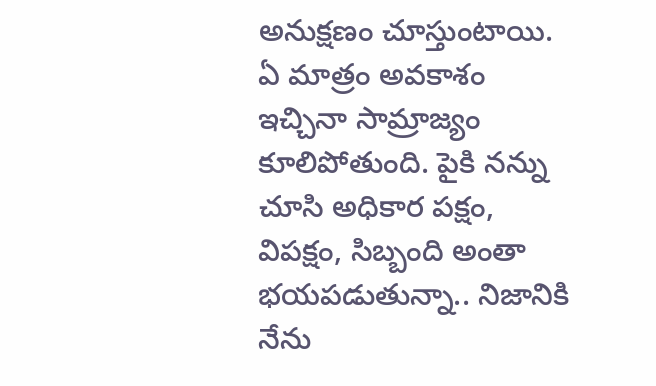అనుక్షణం చూస్తుంటాయి. ఏ మాత్రం అవకాశం ఇచ్చినా సామ్రాజ్యం కూలిపోతుంది. పైకి నన్ను చూసి అధికార పక్షం, విపక్షం, సిబ్బంది అంతా భయపడుతున్నా.. నిజానికి నేను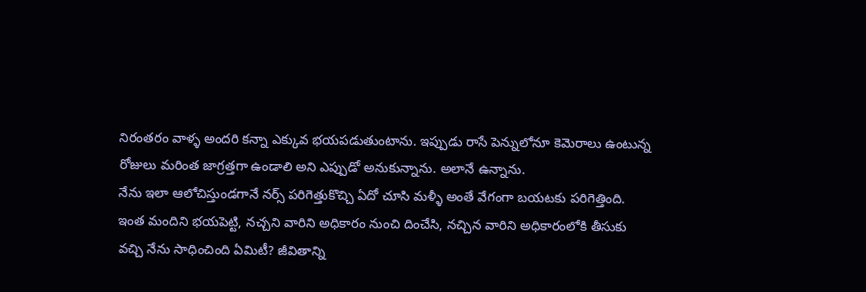నిరంతరం వాళ్ళ అందరి కన్నా ఎక్కువ భయపడుతుంటాను. ఇప్పుడు రాసే పెన్నులోనూ కెమెరాలు ఉంటున్న రోజులు మరింత జాగ్రత్తగా ఉండాలి అని ఎప్పుడో అనుకున్నాను. అలానే ఉన్నాను.
నేను ఇలా ఆలోచిస్తుండగానే నర్స్ పరిగెత్తుకొచ్చి ఏదో చూసి మళ్ళీ అంతే వేగంగా బయటకు పరిగెత్తింది.
ఇంత మందిని భయపెట్టి, నచ్చని వారిని అధికారం నుంచి దించేసి, నచ్చిన వారిని అధికారంలోకి తీసుకు వచ్చి నేను సాధించింది ఏమిటీ? జీవితాన్ని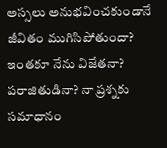అస్సలు అనుభవించకుండానే జీవితం ముగిసిపోతుందా? ఇంతకూ నేను విజేతనా? పరాజితుడినా? నా ప్రశ్నకు సమాధానం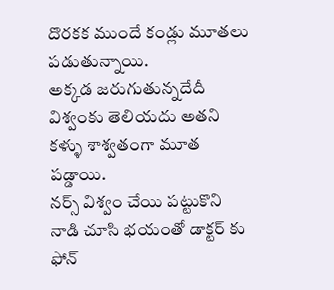దొరకక ముందే కండ్లు మూతలు పడుతున్నాయి.
అక్కడ జరుగుతున్నదేదీ విశ్వంకు తెలియదు అతని కళ్ళు శాశ్వతంగా మూత పడ్డాయి.
నర్స్ విశ్వం చేయి పట్టుకొని నాడి చూసి భయంతో డాక్టర్ కు ఫోన్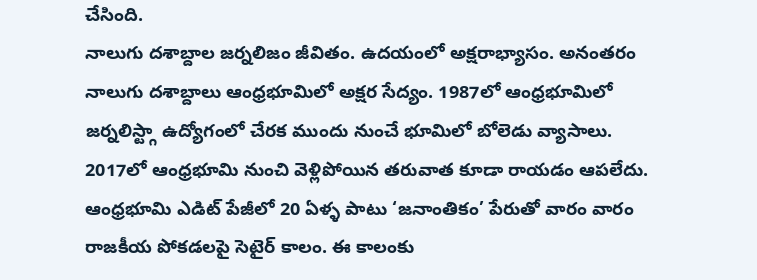చేసింది.
నాలుగు దశాబ్దాల జర్నలిజం జీవితం. ఉదయంలో అక్షరాభ్యాసం. అనంతరం నాలుగు దశాబ్దాలు ఆంధ్రభూమిలో అక్షర సేద్యం. 1987లో ఆంధ్రభూమిలో జర్నలిస్ట్గా ఉద్యోగంలో చేరక ముందు నుంచే భూమిలో బోలెడు వ్యాసాలు. 2017లో ఆంధ్రభూమి నుంచి వెళ్లిపోయిన తరువాత కూడా రాయడం ఆపలేదు. ఆంధ్రభూమి ఎడిట్ పేజీలో 20 ఏళ్ళ పాటు ‘జనాంతికం’ పేరుతో వారం వారం రాజకీయ పోకడలపై సెటైర్ కాలం. ఈ కాలంకు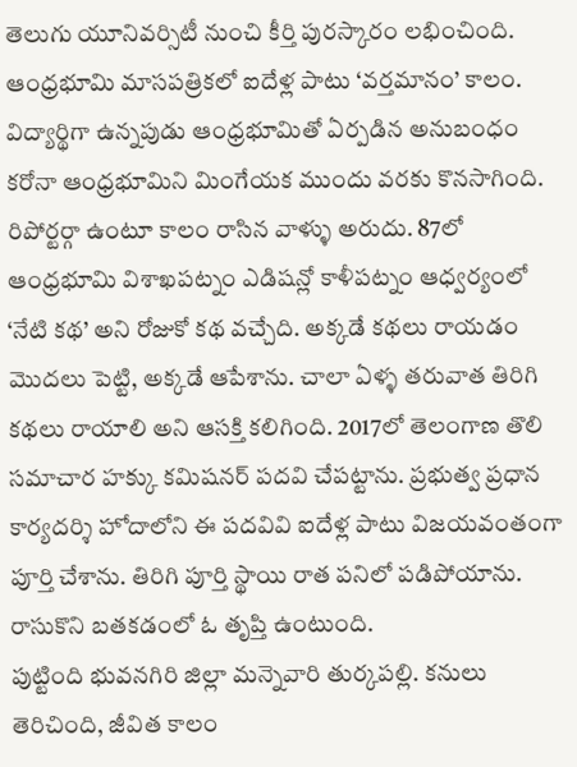తెలుగు యూనివర్సిటీ నుంచి కీర్తి పురస్కారం లభించింది. ఆంధ్రభూమి మాసపత్రికలో ఐదేళ్ల పాటు ‘వర్తమానం’ కాలం. విద్యార్థిగా ఉన్నపుడు ఆంధ్రభూమితో ఏర్పడిన అనుబంధం కరోనా ఆంధ్రభూమిని మింగేయక ముందు వరకు కొనసాగింది. రిపోర్టర్గా ఉంటూ కాలం రాసిన వాళ్ళు అరుదు. 87లో ఆంధ్రభూమి విశాఖపట్నం ఎడిషన్లో కాళీపట్నం ఆధ్వర్యంలో ‘నేటి కథ’ అని రోజుకో కథ వచ్చేది. అక్కడే కథలు రాయడం మొదలు పెట్టి, అక్కడే ఆపేశాను. చాలా ఏళ్ళ తరువాత తిరిగి కథలు రాయాలి అని ఆసక్తి కలిగింది. 2017లో తెలంగాణ తొలి సమాచార హక్కు కమిషనర్ పదవి చేపట్టాను. ప్రభుత్వ ప్రధాన కార్యదర్శి హోదాలోని ఈ పదవివి ఐదేళ్ల పాటు విజయవంతంగా పూర్తి చేశాను. తిరిగి పూర్తి స్థాయి రాత పనిలో పడిపోయాను. రాసుకొని బతకడంలో ఓ తృప్తి ఉంటుంది.
పుట్టింది భువనగిరి జిల్లా మన్నెవారి తుర్కపల్లి. కనులు తెరిచింది, జీవిత కాలం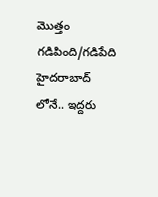మొత్తం గడిపింది/గడిపేది హైదరాబాద్ లోనే.. ఇద్దరు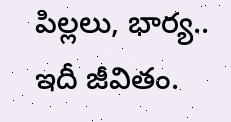పిల్లలు, భార్య.. ఇదీ జీవితం.